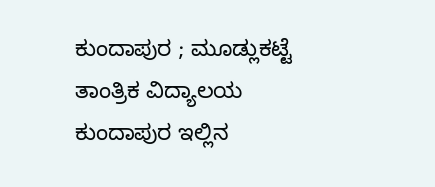ಕುಂದಾಪುರ ; ಮೂಡ್ಲುಕಟ್ಟೆ ತಾಂತ್ರಿಕ ವಿದ್ಯಾಲಯ ಕುಂದಾಪುರ ಇಲ್ಲಿನ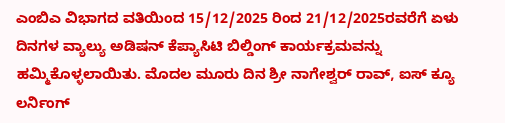ಎಂಬಿಎ ವಿಭಾಗದ ವತಿಯಿಂದ 15/12/2025 ರಿಂದ 21/12/2025ರವರೆಗೆ ಏಳು ದಿನಗಳ ವ್ಯಾಲ್ಯು ಅಡಿಷನ್ ಕೆಪ್ಯಾಸಿಟಿ ಬಿಲ್ಡಿಂಗ್ ಕಾರ್ಯಕ್ರಮವನ್ನು ಹಮ್ಮಿಕೊಳ್ಳಲಾಯಿತು. ಮೊದಲ ಮೂರು ದಿನ ಶ್ರೀ ನಾಗೇಶ್ವರ್ ರಾವ್, ಐಸ್ ಕ್ಯೂ ಲರ್ನಿಂಗ್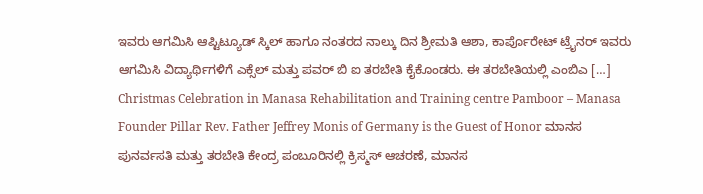ಇವರು ಆಗಮಿಸಿ ಆಪ್ಟಿಟ್ಯೂಡ್ ಸ್ಕಿಲ್ ಹಾಗೂ ನಂತರದ ನಾಲ್ಕು ದಿನ ಶ್ರೀಮತಿ ಆಶಾ, ಕಾರ್ಪೊರೇಟ್ ಟ್ರೈನರ್ ಇವರು ಆಗಮಿಸಿ ವಿದ್ಯಾರ್ಥಿಗಳಿಗೆ ಎಕ್ಸೆಲ್ ಮತ್ತು ಪವರ್ ಬಿ ಐ ತರಬೇತಿ ಕೈಕೊಂಡರು. ಈ ತರಬೇತಿಯಲ್ಲಿ ಎಂಬಿಎ […]
Christmas Celebration in Manasa Rehabilitation and Training centre Pamboor – Manasa Founder Pillar Rev. Father Jeffrey Monis of Germany is the Guest of Honor ಮಾನಸ ಪುನರ್ವಸತಿ ಮತ್ತು ತರಬೇತಿ ಕೇಂದ್ರ ಪಂಬೂರಿನಲ್ಲಿ ಕ್ರಿಸ್ಮಸ್ ಆಚರಣೆ, ಮಾನಸ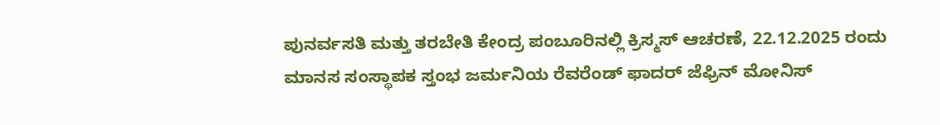ಪುನರ್ವಸತಿ ಮತ್ತು ತರಬೇತಿ ಕೇಂದ್ರ ಪಂಬೂರಿನಲ್ಲಿ ಕ್ರಿಸ್ಮಸ್ ಆಚರಣೆ, 22.12.2025 ರಂದು ಮಾನಸ ಸಂಸ್ಥಾಪಕ ಸ್ತಂಭ ಜರ್ಮನಿಯ ರೆವರೆಂಡ್ ಫಾದರ್ ಜೆಫ್ರಿನ್ ಮೋನಿಸ್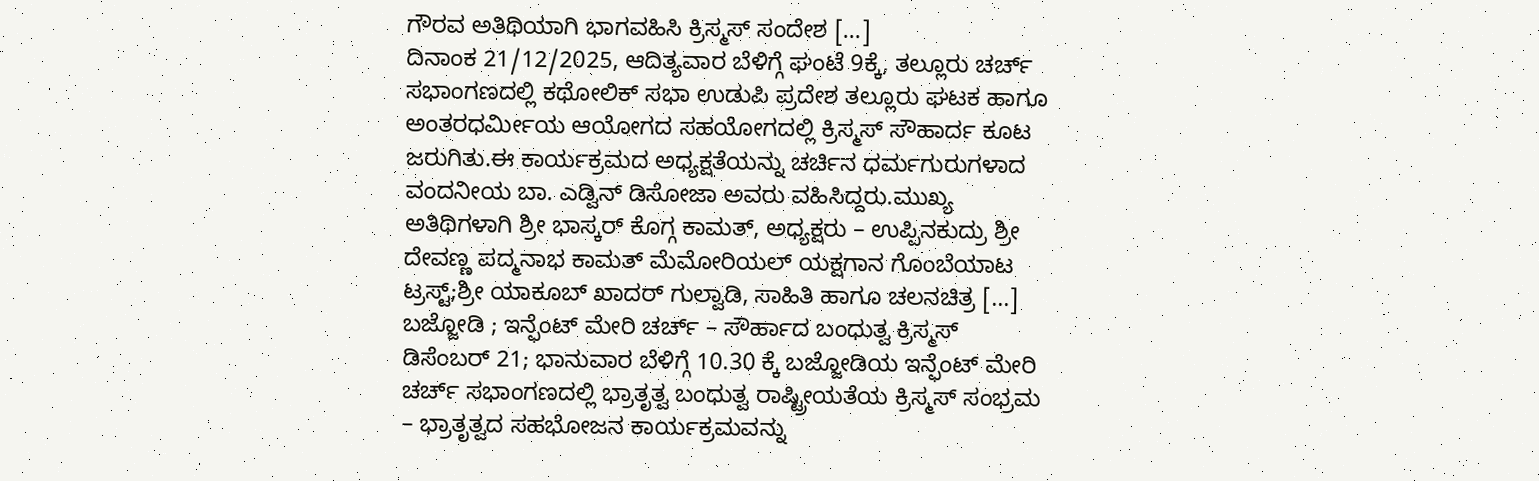ಗೌರವ ಅತಿಥಿಯಾಗಿ ಭಾಗವಹಿಸಿ ಕ್ರಿಸ್ಮಸ್ ಸಂದೇಶ […]
ದಿನಾಂಕ 21/12/2025, ಆದಿತ್ಯವಾರ ಬೆಳಿಗ್ಗೆ ಘಂಟೆ 9ಕ್ಕೆ, ತಲ್ಲೂರು ಚರ್ಚ್ ಸಭಾಂಗಣದಲ್ಲಿ ಕಥೋಲಿಕ್ ಸಭಾ ಉಡುಪಿ ಪ್ರದೇಶ ತಲ್ಲೂರು ಘಟಕ ಹಾಗೂ ಅಂತರಧರ್ಮೀಯ ಆಯೋಗದ ಸಹಯೋಗದಲ್ಲಿ ಕ್ರಿಸ್ಮಸ್ ಸೌಹಾರ್ದ ಕೂಟ ಜರುಗಿತು.ಈ ಕಾರ್ಯಕ್ರಮದ ಅಧ್ಯಕ್ಷತೆಯನ್ನು ಚರ್ಚಿನ ಧರ್ಮಗುರುಗಳಾದ ವಂದನೀಯ ಬಾ. ಎಡ್ವಿನ್ ಡಿಸೋಜಾ ಅವರು ವಹಿಸಿದ್ದರು.ಮುಖ್ಯ ಅತಿಥಿಗಳಾಗಿ ಶ್ರೀ ಭಾಸ್ಕರ್ ಕೊಗ್ಗ ಕಾಮತ್, ಅಧ್ಯಕ್ಷರು – ಉಪ್ಪಿನಕುದ್ರು ಶ್ರೀ ದೇವಣ್ಣ ಪದ್ಮನಾಭ ಕಾಮತ್ ಮೆಮೋರಿಯಲ್ ಯಕ್ಷಗಾನ ಗೊಂಬೆಯಾಟ ಟ್ರಸ್ಟ್;ಶ್ರೀ ಯಾಕೂಬ್ ಖಾದರ್ ಗುಲ್ವಾಡಿ, ಸಾಹಿತಿ ಹಾಗೂ ಚಲನಚಿತ್ರ […]
ಬಜ್ಜೋಡಿ ; ಇನ್ಫೆಂಟ್ ಮೇರಿ ಚರ್ಚ್ – ಸೌರ್ಹಾದ ಬಂಧುತ್ವ ಕ್ರಿಸ್ಮಸ್ ಡಿಸೆಂಬರ್ 21; ಭಾನುವಾರ ಬೆಳಿಗ್ಗೆ 10.30 ಕ್ಕೆ ಬಜ್ಜೋಡಿಯ ಇನ್ಫೆಂಟ್ ಮೇರಿ ಚರ್ಚ್ ಸಭಾಂಗಣದಲ್ಲಿ ಭ್ರಾತೃತ್ವ ಬಂಧುತ್ವ ರಾಷ್ಟ್ರೀಯತೆಯ ಕ್ರಿಸ್ಮಸ್ ಸಂಭ್ರಮ – ಭ್ರಾತೃತ್ವದ ಸಹಭೋಜನ ಕಾರ್ಯಕ್ರಮವನ್ನು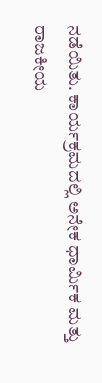ನಡೆಯಿತು. ಕಾರ್ಯಕ್ರಮದಲ್ಲಿ ಅನೇಕ ಧಾರ್ಮಿಕ ಮತ್ತು ರಾಜಕೀಯ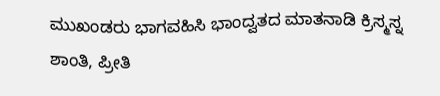ಮುಖಂಡರು ಭಾಗವಹಿಸಿ ಭಾಂದ್ವತದ ಮಾತನಾಡಿ ಕ್ರಿಸ್ಮಸ್ನ ಶಾಂತಿ, ಪ್ರೀತಿ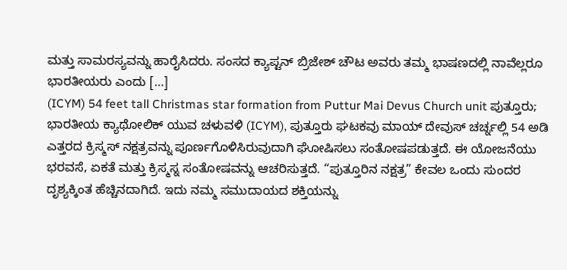ಮತ್ತು ಸಾಮರಸ್ಯವನ್ನು ಹಾರೈಸಿದರು. ಸಂಸದ ಕ್ಯಾಪ್ಟನ್ ಬ್ರಿಜೇಶ್ ಚೌಟ ಅವರು ತಮ್ಮ ಭಾಷಣದಲ್ಲಿ ನಾವೆಲ್ಲರೂ ಭಾರತೀಯರು ಎಂದು […]
(ICYM) 54 feet tall Christmas star formation from Puttur Mai Devus Church unit ಪುತ್ತೂರು; ಭಾರತೀಯ ಕ್ಯಾಥೋಲಿಕ್ ಯುವ ಚಳುವಳಿ (ICYM), ಪುತ್ತೂರು ಘಟಕವು ಮಾಯ್ ದೇವುಸ್ ಚರ್ಚ್ನಲ್ಲಿ 54 ಅಡಿ ಎತ್ತರದ ಕ್ರಿಸ್ಮಸ್ ನಕ್ಷತ್ರವನ್ನು ಪೂರ್ಣಗೊಳಿಸಿರುವುದಾಗಿ ಘೋಷಿಸಲು ಸಂತೋಷಪಡುತ್ತದೆ. ಈ ಯೋಜನೆಯು ಭರವಸೆ, ಏಕತೆ ಮತ್ತು ಕ್ರಿಸ್ಮಸ್ನ ಸಂತೋಷವನ್ನು ಆಚರಿಸುತ್ತದೆ. “ಪುತ್ತೂರಿನ ನಕ್ಷತ್ರ” ಕೇವಲ ಒಂದು ಸುಂದರ ದೃಶ್ಯಕ್ಕಿಂತ ಹೆಚ್ಚಿನದಾಗಿದೆ. ಇದು ನಮ್ಮ ಸಮುದಾಯದ ಶಕ್ತಿಯನ್ನು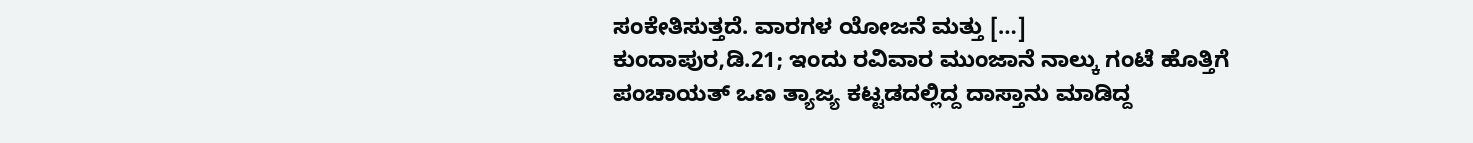ಸಂಕೇತಿಸುತ್ತದೆ. ವಾರಗಳ ಯೋಜನೆ ಮತ್ತು […]
ಕುಂದಾಪುರ,ಡಿ.21; ಇಂದು ರವಿವಾರ ಮುಂಜಾನೆ ನಾಲ್ಕು ಗಂಟೆ ಹೊತ್ತಿಗೆ ಪಂಚಾಯತ್ ಒಣ ತ್ಯಾಜ್ಯ ಕಟ್ಟಡದಲ್ಲಿದ್ದ ದಾಸ್ತಾನು ಮಾಡಿದ್ದ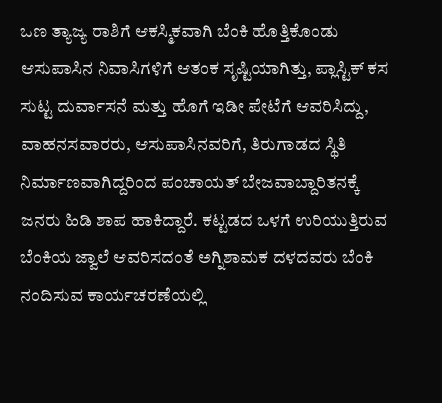ಒಣ ತ್ಯಾಜ್ಯ ರಾಶಿಗೆ ಆಕಸ್ಮಿಕವಾಗಿ ಬೆಂಕಿ ಹೊತ್ತಿಕೊಂಡು ಆಸುಪಾಸಿನ ನಿವಾಸಿಗಳಿಗೆ ಆತಂಕ ಸೃಷ್ಟಿಯಾಗಿತ್ತು, ಪ್ಲಾಸ್ಟಿಕ್ ಕಸ ಸುಟ್ಟ ದುರ್ವಾಸನೆ ಮತ್ತು ಹೊಗೆ ಇಡೀ ಪೇಟೆಗೆ ಆವರಿಸಿದ್ದು, ವಾಹನಸವಾರರು, ಆಸುಪಾಸಿನವರಿಗೆ, ತಿರುಗಾಡದ ಸ್ಥಿತಿ ನಿರ್ಮಾಣವಾಗಿದ್ದರಿಂದ ಪಂಚಾಯತ್ ಬೇಜವಾಬ್ದಾರಿತನಕ್ಕೆ ಜನರು ಹಿಡಿ ಶಾಪ ಹಾಕಿದ್ದಾರೆ. ಕಟ್ಟಡದ ಒಳಗೆ ಉರಿಯುತ್ತಿರುವ ಬೆಂಕಿಯ ಜ್ವಾಲೆ ಆವರಿಸದಂತೆ ಅಗ್ನಿಶಾಮಕ ದಳದವರು ಬೆಂಕಿ ನಂದಿಸುವ ಕಾರ್ಯಚರಣೆಯಲ್ಲಿ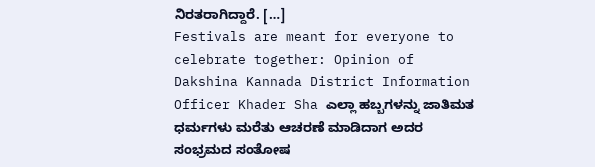ನಿರತರಾಗಿದ್ದಾರೆ. […]
Festivals are meant for everyone to celebrate together: Opinion of Dakshina Kannada District Information Officer Khader Sha ಎಲ್ಲಾ ಹಬ್ಬಗಳನ್ನು ಜಾತಿಮತ ಧರ್ಮಗಳು ಮರೆತು ಆಚರಣೆ ಮಾಡಿದಾಗ ಅದರ ಸಂಭ್ರಮದ ಸಂತೋಷ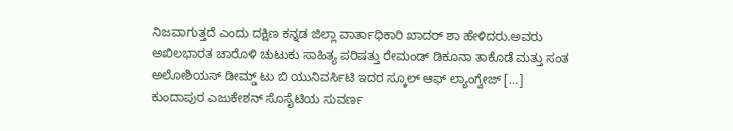ನಿಜವಾಗುತ್ತದೆ ಎಂದು ದಕ್ಷಿಣ ಕನ್ನಡ ಜಿಲ್ಲಾ ವಾರ್ತಾಧಿಕಾರಿ ಖಾದರ್ ಶಾ ಹೇಳಿದರು.ಅವರು ಅಖಿಲಭಾರತ ಚಾರೊಳಿ ಚುಟುಕು ಸಾಹಿತ್ಯ ಪರಿಷತ್ತು ರೇಮಂಡ್ ಡಿಕೂನಾ ತಾಕೊಡೆ ಮತ್ತು ಸಂತ ಅಲೋಶಿಯಸ್ ಡೀಮ್ಡ್ ಟು ಬಿ ಯುನಿವರ್ಸಿಟಿ ಇದರ ಸ್ಕೂಲ್ ಆಫ್ ಲ್ಯಾಂಗ್ವೇಜ್ […]
ಕುಂದಾಪುರ ಎಜುಕೇಶನ್ ಸೊಸೈಟಿಯ ಸುವರ್ಣ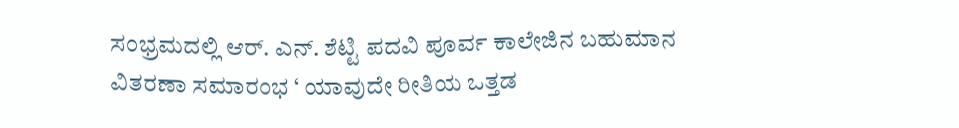ಸಂಭ್ರಮದಲ್ಲಿ ಆರ್. ಎನ್. ಶೆಟ್ಟಿ ಪದವಿ ಪೂರ್ವ ಕಾಲೇಜಿನ ಬಹುಮಾನ ವಿತರಣಾ ಸಮಾರಂಭ ‘ ಯಾವುದೇ ರೀತಿಯ ಒತ್ತಡ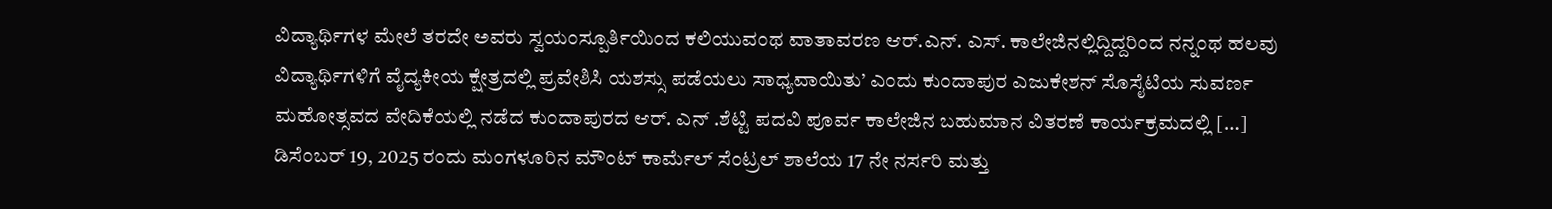ವಿದ್ಯಾರ್ಥಿಗಳ ಮೇಲೆ ತರದೇ ಅವರು ಸ್ವಯಂಸ್ಪೂರ್ತಿಯಿಂದ ಕಲಿಯುವಂಥ ವಾತಾವರಣ ಆರ್.ಎನ್. ಎಸ್. ಕಾಲೇಜಿನಲ್ಲಿದ್ದಿದ್ದರಿಂದ ನನ್ನಂಥ ಹಲವು ವಿದ್ಯಾರ್ಥಿಗಳಿಗೆ ವೈದ್ಯಕೀಯ ಕ್ಷೇತ್ರದಲ್ಲಿ ಪ್ರವೇಶಿಸಿ ಯಶಸ್ಸು ಪಡೆಯಲು ಸಾಧ್ಯವಾಯಿತು’ ಎಂದು ಕುಂದಾಪುರ ಎಜುಕೇಶನ್ ಸೊಸೈಟಿಯ ಸುವರ್ಣ ಮಹೋತ್ಸವದ ವೇದಿಕೆಯಲ್ಲಿ ನಡೆದ ಕುಂದಾಪುರದ ಆರ್. ಎನ್ .ಶೆಟ್ಟಿ ಪದವಿ ಪೂರ್ವ ಕಾಲೇಜಿನ ಬಹುಮಾನ ವಿತರಣೆ ಕಾರ್ಯಕ್ರಮದಲ್ಲಿ […]
ಡಿಸೆಂಬರ್ 19, 2025 ರಂದು ಮಂಗಳೂರಿನ ಮೌಂಟ್ ಕಾರ್ಮೆಲ್ ಸೆಂಟ್ರಲ್ ಶಾಲೆಯ 17 ನೇ ನರ್ಸರಿ ಮತ್ತು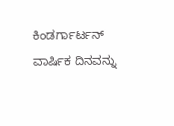ಕಿಂಡರ್ಗಾರ್ಟನ್ ವಾರ್ಷಿಕ ದಿನವನ್ನು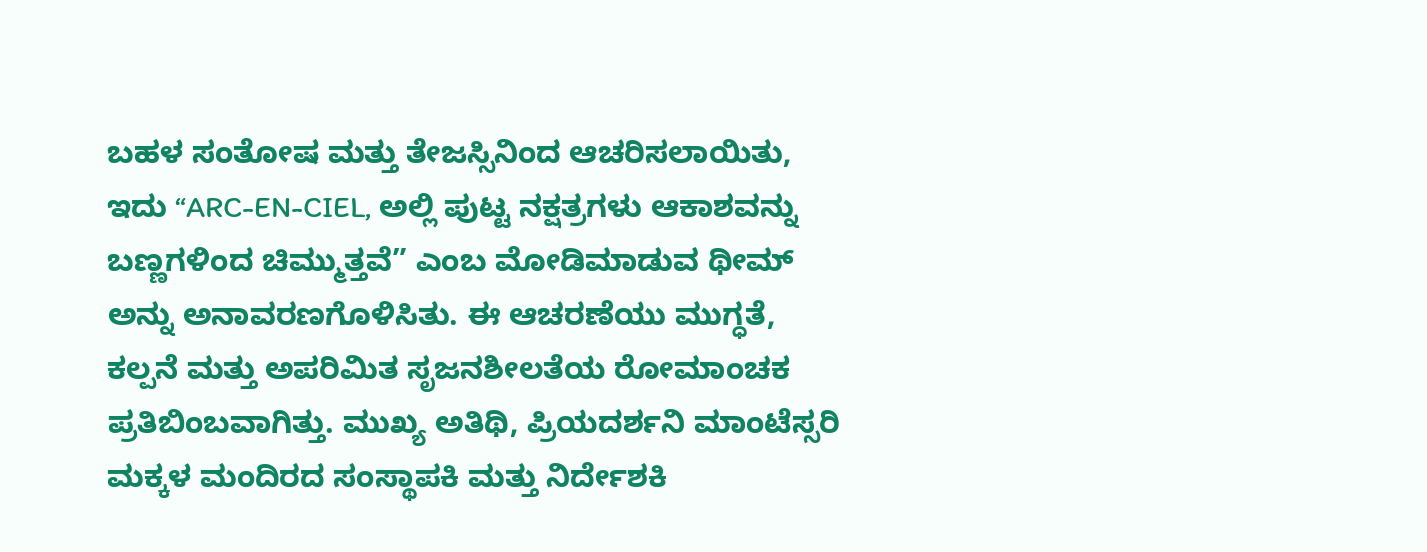ಬಹಳ ಸಂತೋಷ ಮತ್ತು ತೇಜಸ್ಸಿನಿಂದ ಆಚರಿಸಲಾಯಿತು, ಇದು “ARC-EN-CIEL, ಅಲ್ಲಿ ಪುಟ್ಟ ನಕ್ಷತ್ರಗಳು ಆಕಾಶವನ್ನು ಬಣ್ಣಗಳಿಂದ ಚಿಮ್ಮುತ್ತವೆ” ಎಂಬ ಮೋಡಿಮಾಡುವ ಥೀಮ್ ಅನ್ನು ಅನಾವರಣಗೊಳಿಸಿತು. ಈ ಆಚರಣೆಯು ಮುಗ್ಧತೆ, ಕಲ್ಪನೆ ಮತ್ತು ಅಪರಿಮಿತ ಸೃಜನಶೀಲತೆಯ ರೋಮಾಂಚಕ ಪ್ರತಿಬಿಂಬವಾಗಿತ್ತು. ಮುಖ್ಯ ಅತಿಥಿ, ಪ್ರಿಯದರ್ಶನಿ ಮಾಂಟೆಸ್ಸರಿ ಮಕ್ಕಳ ಮಂದಿರದ ಸಂಸ್ಥಾಪಕಿ ಮತ್ತು ನಿರ್ದೇಶಕಿ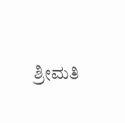ಶ್ರೀಮತಿ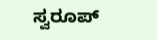ಸ್ವರೂಪ್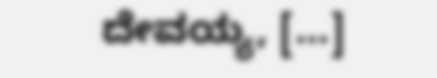ದೇವಯ್ಯ, […]